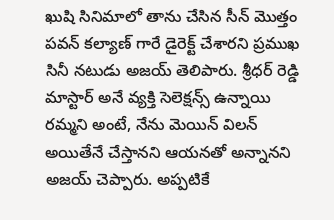ఖుషి సినిమాలో తాను చేసిన సీన్ మొత్తం పవన్ కల్యాణ్ గారే డైరెక్ట్ చేశారని ప్రముఖ సినీ నటుడు అజయ్ తెలిపారు. శ్రీధర్ రెడ్డి మాస్టార్ అనే వ్యక్తి సెలెక్షన్స్ ఉన్నాయి రమ్మని అంటే, నేను మెయిన్ విలన్ అయితేనే చేస్తానని ఆయనతో అన్నానని అజయ్ చెప్పారు. అప్పటికే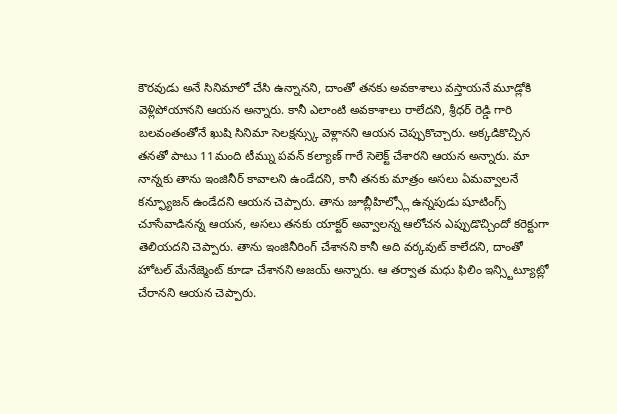కౌరవుడు అనే సినిమాలో చేసి ఉన్నానని, దాంతో తనకు అవకాశాలు వస్తాయనే మూడ్లోకి వెళ్లిపోయానని ఆయన అన్నారు. కానీ ఎలాంటి అవకాశాలు రాలేదని, శ్రీధర్ రెడ్డి గారి బలవంతంతోనే ఖుషి సినిమా సెలక్షన్స్కు వెళ్లానని ఆయన చెప్పుకొచ్చారు. అక్కడికొచ్చిన తనతో పాటు 11మంది టీమ్ను పవన్ కల్యాణ్ గారే సెలెక్ట్ చేశారని ఆయన అన్నారు. మా నాన్నకు తాను ఇంజినీర్ కావాలని ఉండేదని, కానీ తనకు మాత్రం అసలు ఏమవ్వాలనే కన్ఫ్యూజన్ ఉండేదని ఆయన చెప్పారు. తాను జూబ్లీహిల్స్లో ఉన్నపుడు షూటింగ్స్ చూసేవాడినన్న ఆయన, అసలు తనకు యాక్టర్ అవ్వాలన్న ఆలోచన ఎప్పుడొచ్చిందో కరెక్టుగా తెలియదని చెప్పారు. తాను ఇంజినీరింగ్ చేశానని కానీ అది వర్కవుట్ కాలేదని, దాంతో హోటల్ మేనేజ్మెంట్ కూడా చేశానని అజయ్ అన్నారు. ఆ తర్వాత మధు ఫిలిం ఇన్స్టిట్యూట్లో చేరానని ఆయన చెప్పారు.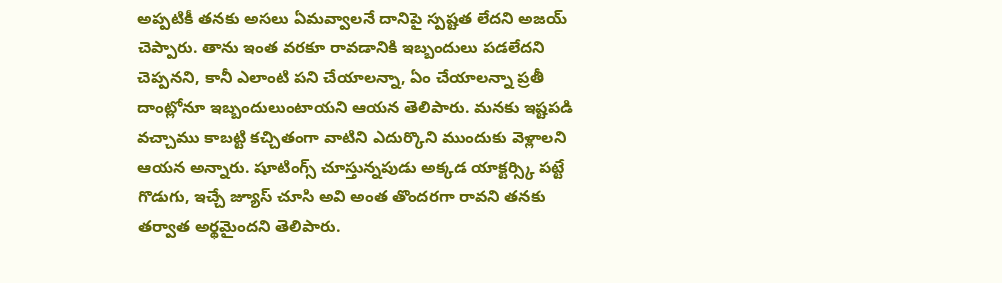అప్పటికీ తనకు అసలు ఏమవ్వాలనే దానిపై స్పష్టత లేదని అజయ్ చెప్పారు. తాను ఇంత వరకూ రావడానికి ఇబ్బందులు పడలేదని చెప్పనని, కానీ ఎలాంటి పని చేయాలన్నా, ఏం చేయాలన్నా ప్రతీ దాంట్లోనూ ఇబ్బందులుంటాయని ఆయన తెలిపారు. మనకు ఇష్టపడి వచ్చాము కాబట్టి కచ్చితంగా వాటిని ఎదుర్కొని ముందుకు వెళ్లాలని ఆయన అన్నారు. షూటింగ్స్ చూస్తున్నపుడు అక్కడ యాక్టర్స్కి పట్టే గొడుగు, ఇచ్చే జ్యూస్ చూసి అవి అంత తొందరగా రావని తనకు తర్వాత అర్థమైందని తెలిపారు.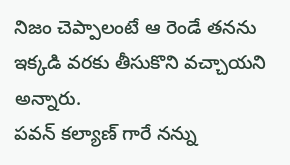నిజం చెప్పాలంటే ఆ రెండే తనను ఇక్కడి వరకు తీసుకొని వచ్చాయని అన్నారు.
పవన్ కల్యాణ్ గారే నన్ను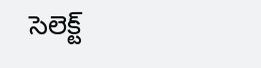సెలెక్ట్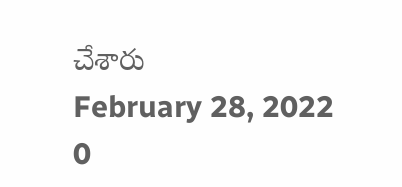చేశారు
February 28, 2022
0